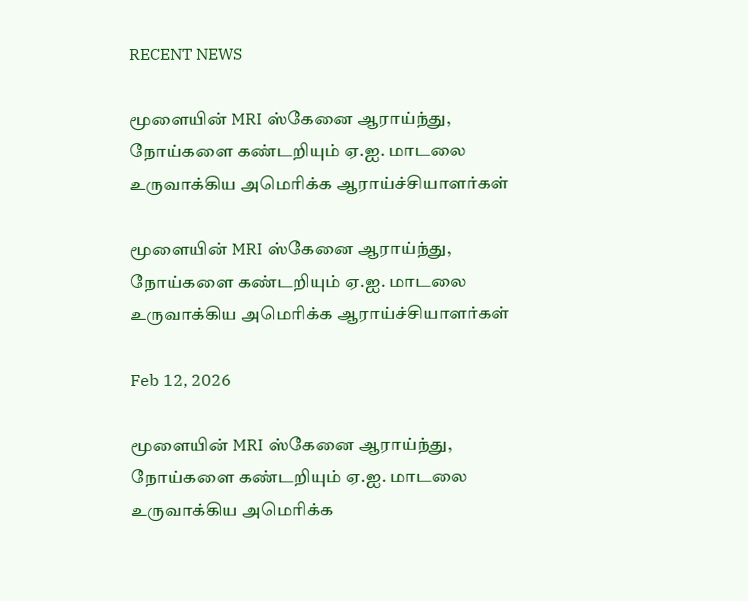RECENT NEWS

மூளையின் MRI ஸ்கேனை ஆராய்ந்து, நோய்களை கண்டறியும் ஏ.ஐ. மாடலை உருவாக்கிய அமெரிக்க ஆராய்ச்சியாளர்கள்

மூளையின் MRI ஸ்கேனை ஆராய்ந்து, நோய்களை கண்டறியும் ஏ.ஐ. மாடலை உருவாக்கிய அமெரிக்க ஆராய்ச்சியாளர்கள்

Feb 12, 2026

மூளையின் MRI ஸ்கேனை ஆராய்ந்து, நோய்களை கண்டறியும் ஏ.ஐ. மாடலை உருவாக்கிய அமெரிக்க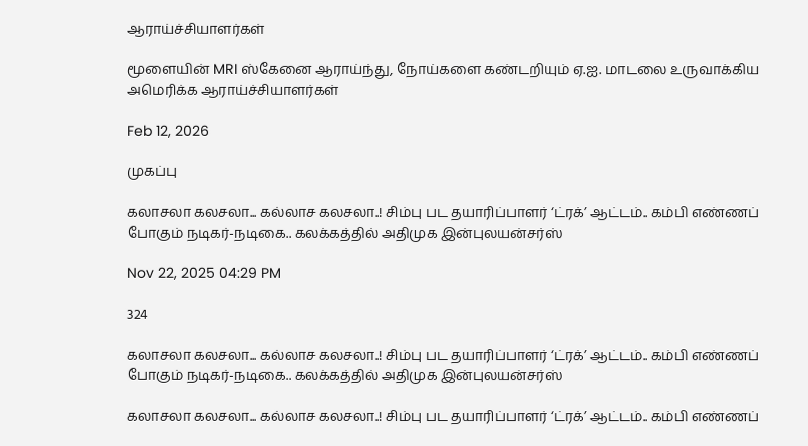ஆராய்ச்சியாளர்கள்

மூளையின் MRI ஸ்கேனை ஆராய்ந்து, நோய்களை கண்டறியும் ஏ.ஐ. மாடலை உருவாக்கிய அமெரிக்க ஆராய்ச்சியாளர்கள்

Feb 12, 2026

முகப்பு

கலாசலா கலசலா... கல்லாச கலசலா..! சிம்பு பட தயாரிப்பாளர் ‘ட்ரக்’ ஆட்டம்.. கம்பி எண்ணப் போகும் நடிகர்-நடிகை.. கலக்கத்தில் அதிமுக இன்புலயன்சர்ஸ்

Nov 22, 2025 04:29 PM

324

கலாசலா கலசலா... கல்லாச கலசலா..! சிம்பு பட தயாரிப்பாளர் ‘ட்ரக்’ ஆட்டம்.. கம்பி எண்ணப் போகும் நடிகர்-நடிகை.. கலக்கத்தில் அதிமுக இன்புலயன்சர்ஸ்

கலாசலா கலசலா... கல்லாச கலசலா..! சிம்பு பட தயாரிப்பாளர் ‘ட்ரக்’ ஆட்டம்.. கம்பி எண்ணப்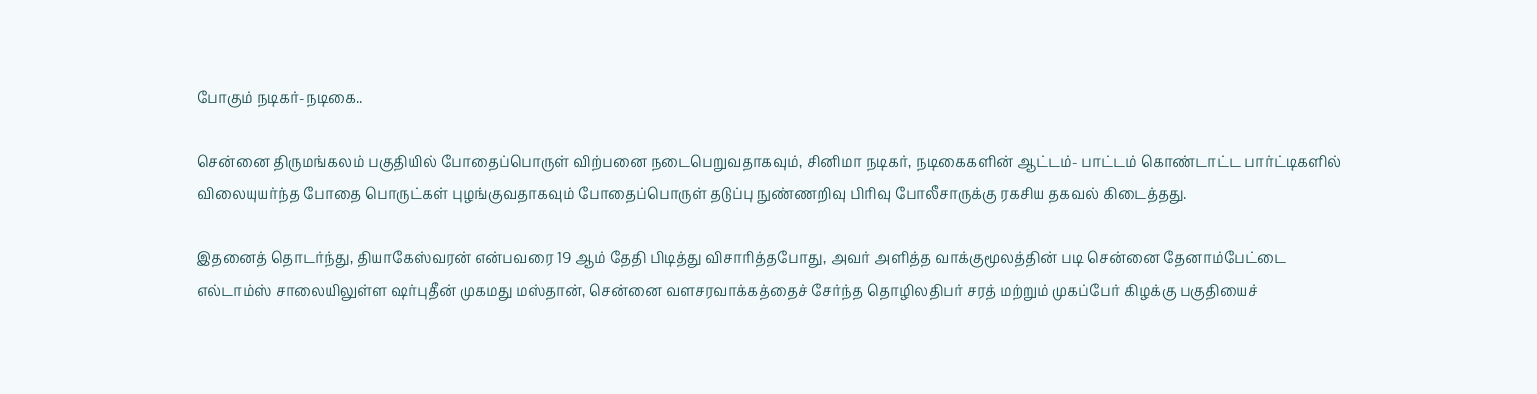போகும் நடிகர்-நடிகை..

சென்னை திருமங்கலம் பகுதியில் போதைப்பொருள் விற்பனை நடைபெறுவதாகவும், சினிமா நடிகர், நடிகைகளின் ஆட்டம்- பாட்டம் கொண்டாட்ட பார்ட்டிகளில் விலையுயர்ந்த போதை பொருட்கள் புழங்குவதாகவும் போதைப்பொருள் தடுப்பு நுண்ணறிவு பிரிவு போலீசாருக்கு ரகசிய தகவல் கிடைத்தது.

இதனைத் தொடர்ந்து, தியாகேஸ்வரன் என்பவரை 19 ஆம் தேதி பிடித்து விசாரித்தபோது, அவர் அளித்த வாக்குமூலத்தின் படி சென்னை தேனாம்பேட்டை எல்டாம்ஸ் சாலையிலுள்ள ஷர்புதீன் முகமது மஸ்தான், சென்னை வளசரவாக்கத்தைச் சேர்ந்த தொழிலதிபர் சரத் மற்றும் முகப்பேர் கிழக்கு பகுதியைச்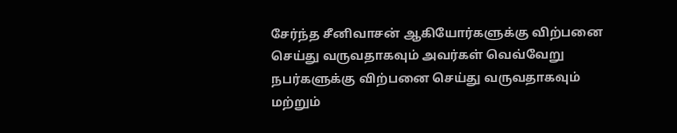சேர்ந்த சீனிவாசன் ஆகியோர்களுக்கு விற்பனை செய்து வருவதாகவும் அவர்கள் வெவ்வேறு நபர்களுக்கு விற்பனை செய்து வருவதாகவும் மற்றும்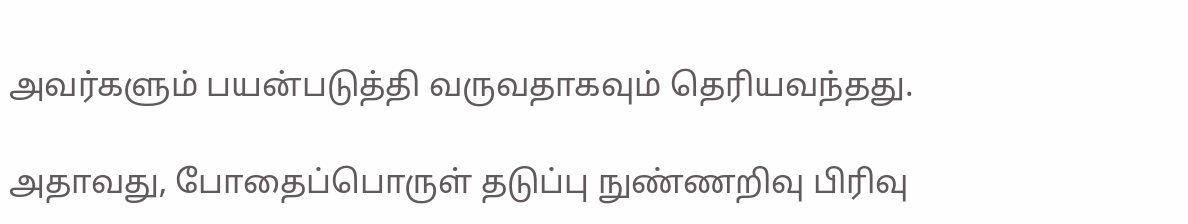அவர்களும் பயன்படுத்தி வருவதாகவும் தெரியவந்தது.

அதாவது, போதைப்பொருள் தடுப்பு நுண்ணறிவு பிரிவு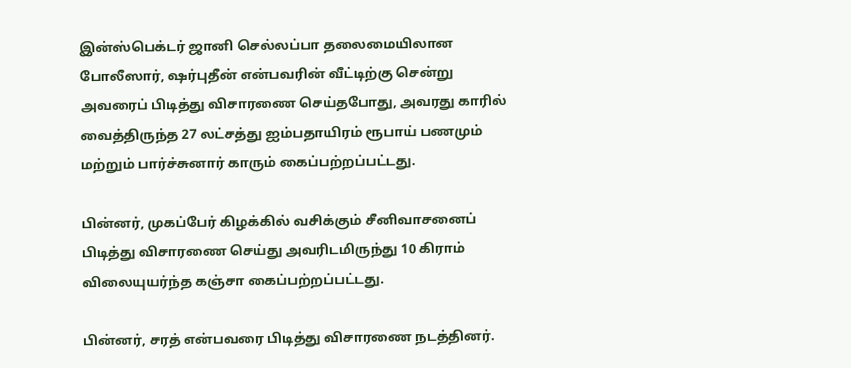இன்ஸ்பெக்டர் ஜானி செல்லப்பா தலைமையிலான போலீஸார், ஷர்புதீன் என்பவரின் வீட்டிற்கு சென்று அவரைப் பிடித்து விசாரணை செய்தபோது, அவரது காரில் வைத்திருந்த 27 லட்சத்து ஐம்பதாயிரம் ரூபாய் பணமும் மற்றும் பார்ச்சுனார் காரும் கைப்பற்றப்பட்டது.

பின்னர், முகப்பேர் கிழக்கில் வசிக்கும் சீனிவாசனைப் பிடித்து விசாரணை செய்து அவரிடமிருந்து 10 கிராம் விலையுயர்ந்த கஞ்சா கைப்பற்றப்பட்டது.

பின்னர், சரத் என்பவரை பிடித்து விசாரணை நடத்தினர்.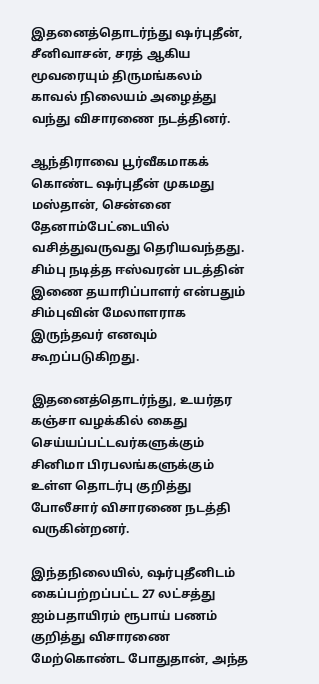இதனைத்தொடர்ந்து ஷர்புதீன், சீனிவாசன், சரத் ஆகிய மூவரையும் திருமங்கலம் காவல் நிலையம் அழைத்து வந்து விசாரணை நடத்தினர்.

ஆந்திராவை பூர்வீகமாகக் கொண்ட ஷர்புதீன் முகமது மஸ்தான், சென்னை தேனாம்பேட்டையில் வசித்துவருவது தெரியவந்தது. சிம்பு நடித்த ஈஸ்வரன் படத்தின் இணை தயாரிப்பாளர் என்பதும் சிம்புவின் மேலாளராக இருந்தவர் எனவும் கூறப்படுகிறது.

இதனைத்தொடர்ந்து, உயர்தர கஞ்சா வழக்கில் கைது செய்யப்பட்டவர்களுக்கும் சினிமா பிரபலங்களுக்கும் உள்ள தொடர்பு குறித்து போலீசார் விசாரணை நடத்தி வருகின்றனர்.

இந்தநிலையில், ஷர்புதீனிடம் கைப்பற்றப்பட்ட 27 லட்சத்து ஐம்பதாயிரம் ரூபாய் பணம் குறித்து விசாரணை மேற்கொண்ட போதுதான், அந்த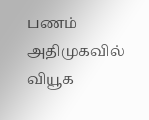பணம் அதிமுகவில் வியூக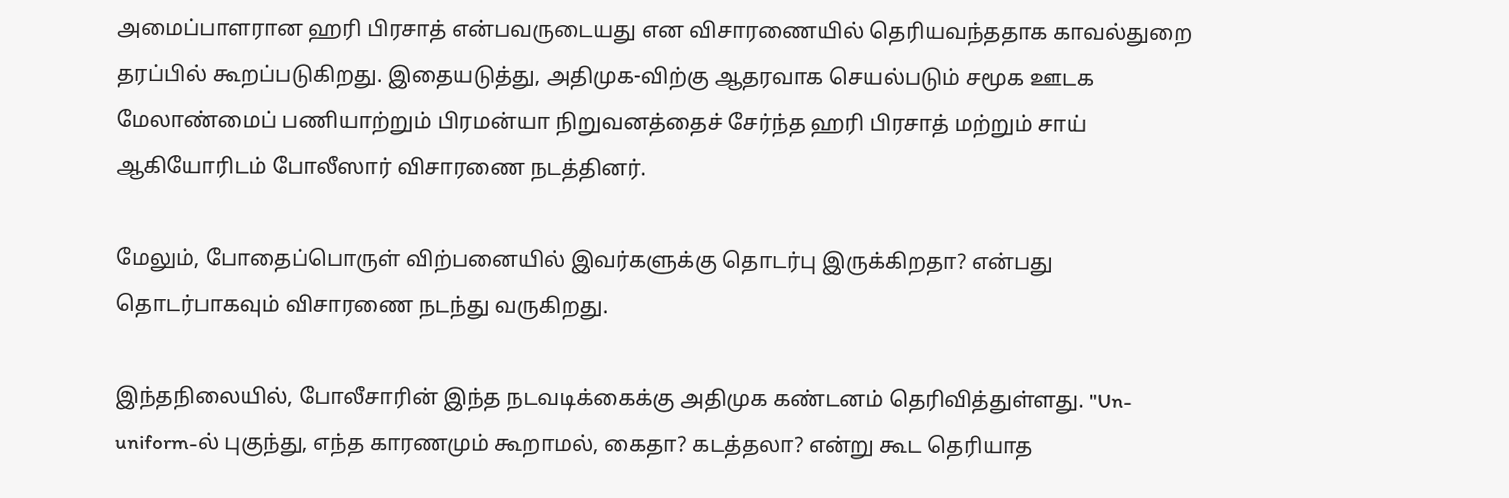அமைப்பாளரான ஹரி பிரசாத் என்பவருடையது என விசாரணையில் தெரியவந்ததாக காவல்துறை தரப்பில் கூறப்படுகிறது. இதையடுத்து, அதிமுக-விற்கு ஆதரவாக செயல்படும் சமூக ஊடக மேலாண்மைப் பணியாற்றும் பிரமன்யா நிறுவனத்தைச் சேர்ந்த ஹரி பிரசாத் மற்றும் சாய் ஆகியோரிடம் போலீஸார் விசாரணை நடத்தினர்.

மேலும், போதைப்பொருள் விற்பனையில் இவர்களுக்கு தொடர்பு இருக்கிறதா? என்பது தொடர்பாகவும் விசாரணை நடந்து வருகிறது.

இந்தநிலையில், போலீசாரின் இந்த நடவடிக்கைக்கு அதிமுக கண்டனம் தெரிவித்துள்ளது. "Un-uniform-ல் புகுந்து, எந்த காரணமும் கூறாமல், கைதா? கடத்தலா? என்று கூட தெரியாத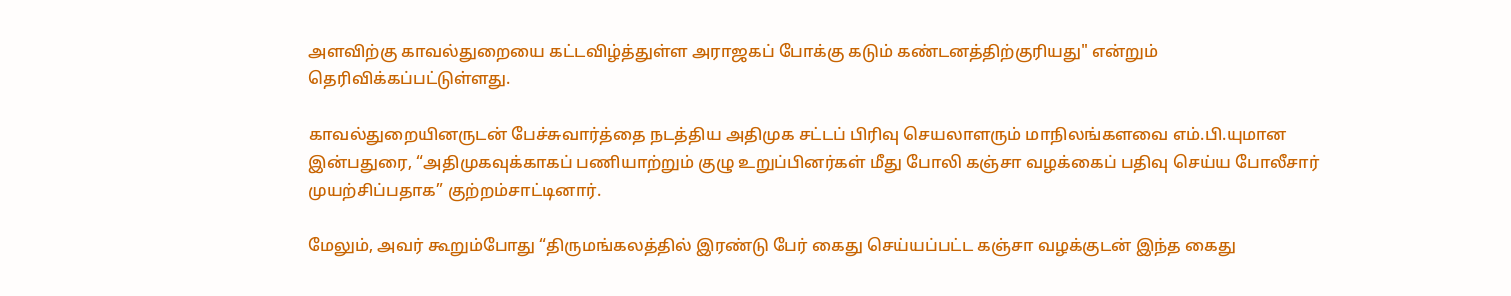அளவிற்கு காவல்துறையை கட்டவிழ்த்துள்ள அராஜகப் போக்கு கடும் கண்டனத்திற்குரியது" என்றும் தெரிவிக்கப்பட்டுள்ளது.

காவல்துறையினருடன் பேச்சுவார்த்தை நடத்திய அதிமுக சட்டப் பிரிவு செயலாளரும் மாநிலங்களவை எம்.பி.யுமான இன்பதுரை, “அதிமுகவுக்காகப் பணியாற்றும் குழு உறுப்பினர்கள் மீது போலி கஞ்சா வழக்கைப் பதிவு செய்ய போலீசார் முயற்சிப்பதாக” குற்றம்சாட்டினார்.

மேலும், அவர் கூறும்போது “திருமங்கலத்தில் இரண்டு பேர் கைது செய்யப்பட்ட கஞ்சா வழக்குடன் இந்த கைது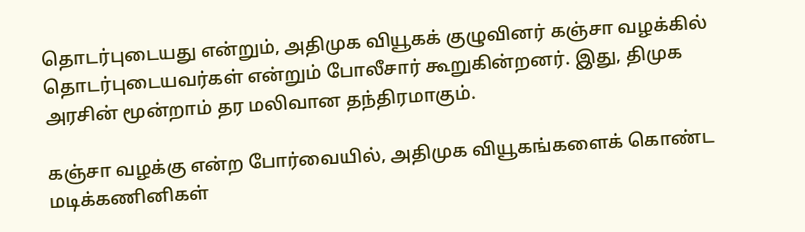தொடர்புடையது என்றும், அதிமுக வியூகக் குழுவினர் கஞ்சா வழக்கில் தொடர்புடையவர்கள் என்றும் போலீசார் கூறுகின்றனர். இது, திமுக அரசின் மூன்றாம் தர மலிவான தந்திரமாகும்.

கஞ்சா வழக்கு என்ற போர்வையில், அதிமுக வியூகங்களைக் கொண்ட மடிக்கணினிகள்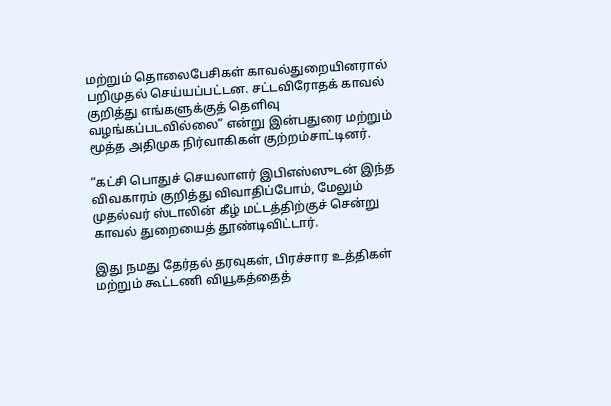மற்றும் தொலைபேசிகள் காவல்துறையினரால் பறிமுதல் செய்யப்பட்டன. சட்டவிரோதக் காவல் குறித்து எங்களுக்குத் தெளிவு வழங்கப்படவில்லை” என்று இன்பதுரை மற்றும் மூத்த அதிமுக நிர்வாகிகள் குற்றம்சாட்டினர்.

“கட்சி பொதுச் செயலாளர் இபிஎஸ்ஸுடன் இந்த விவகாரம் குறித்து விவாதிப்போம், மேலும் முதல்வர் ஸ்டாலின் கீழ் மட்டத்திற்குச் சென்று காவல் துறையைத் தூண்டிவிட்டார்.

இது நமது தேர்தல் தரவுகள், பிரச்சார உத்திகள் மற்றும் கூட்டணி வியூகத்தைத்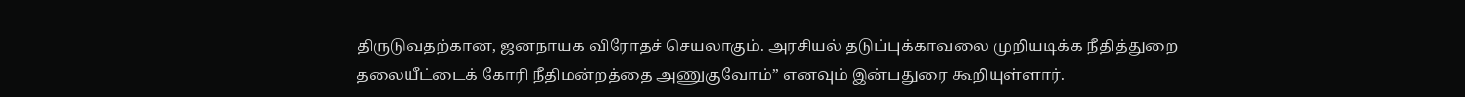திருடுவதற்கான, ஜனநாயக விரோதச் செயலாகும். அரசியல் தடுப்புக்காவலை முறியடிக்க நீதித்துறை தலையீட்டைக் கோரி நீதிமன்றத்தை அணுகுவோம்” எனவும் இன்பதுரை கூறியுள்ளார்.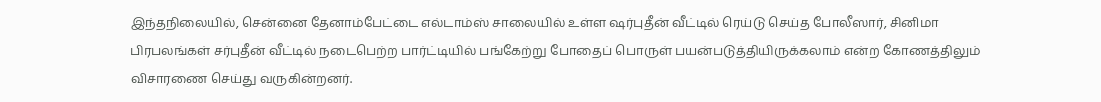இந்தநிலையில், சென்னை தேனாம்பேட்டை எல்டாம்ஸ் சாலையில் உள்ள ஷர்புதீன் வீட்டில் ரெய்டு செய்த போலீஸார், சினிமா பிரபலங்கள் சர்புதீன் வீட்டில் நடைபெற்ற பார்ட்டியில் பங்கேற்று போதைப் பொருள் பயன்படுத்தியிருக்கலாம் என்ற கோணத்திலும் விசாரணை செய்து வருகின்றனர்.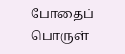போதைப் பொருள்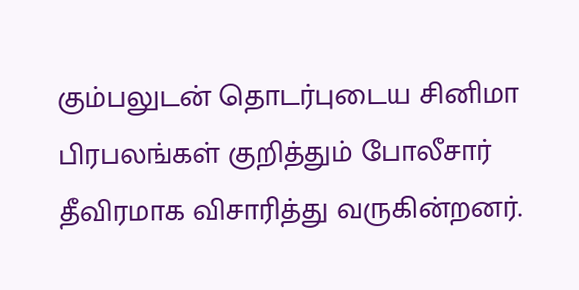கும்பலுடன் தொடர்புடைய சினிமா பிரபலங்கள் குறித்தும் போலீசார் தீவிரமாக விசாரித்து வருகின்றனர்.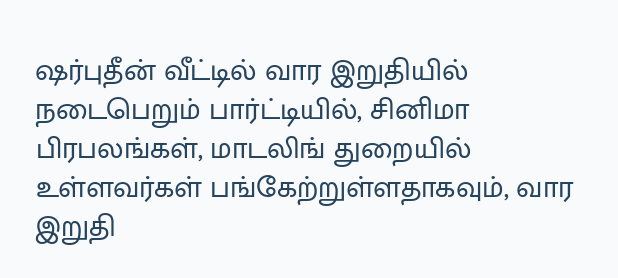ஷர்புதீன் வீட்டில் வார இறுதியில் நடைபெறும் பார்ட்டியில், சினிமா பிரபலங்கள், மாடலிங் துறையில் உள்ளவர்கள் பங்கேற்றுள்ளதாகவும், வார இறுதி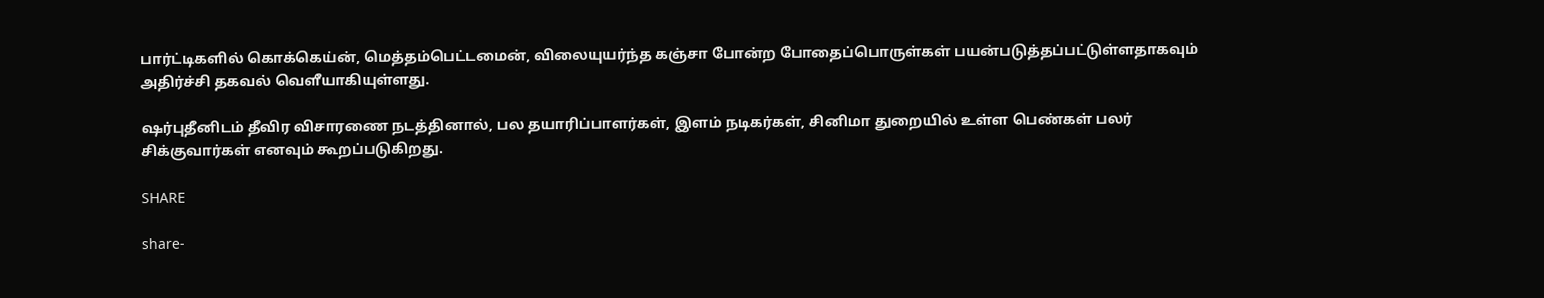பார்ட்டிகளில் கொக்கெய்ன், மெத்தம்பெட்டமைன், விலையுயர்ந்த கஞ்சா போன்ற போதைப்பொருள்கள் பயன்படுத்தப்பட்டுள்ளதாகவும் அதிர்ச்சி தகவல் வெளீயாகியுள்ளது.

ஷர்புதீனிடம் தீவிர விசாரணை நடத்தினால், பல தயாரிப்பாளர்கள், இளம் நடிகர்கள், சினிமா துறையில் உள்ள பெண்கள் பலர் சிக்குவார்கள் எனவும் கூறப்படுகிறது.

SHARE

share-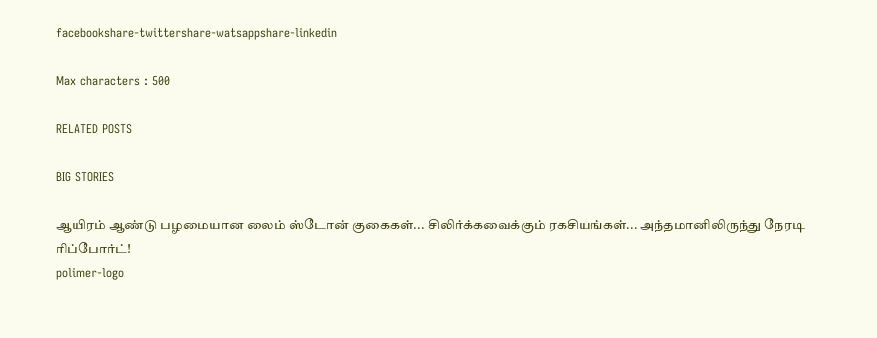facebookshare-twittershare-watsappshare-linkedin

Max characters : 500

RELATED POSTS

BIG STORIES

ஆயிரம் ஆண்டு பழமையான லைம் ஸ்டோன் குகைகள்... சிலிர்க்கவைக்கும் ரகசியங்கள்... அந்தமானிலிருந்து நேரடி ரிப்போர்ட்!
polimer-logo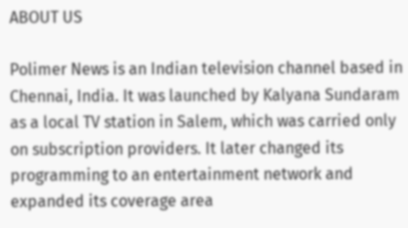ABOUT US

Polimer News is an Indian television channel based in Chennai, India. It was launched by Kalyana Sundaram as a local TV station in Salem, which was carried only on subscription providers. It later changed its programming to an entertainment network and expanded its coverage area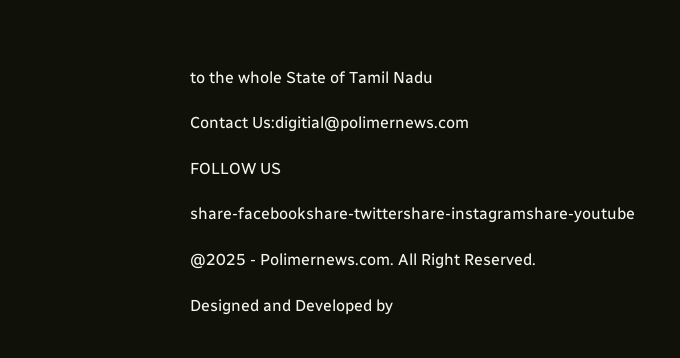to the whole State of Tamil Nadu

Contact Us:digitial@polimernews.com

FOLLOW US

share-facebookshare-twittershare-instagramshare-youtube

@2025 - Polimernews.com. All Right Reserved.

Designed and Developed by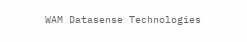WAM Datasense Technologies